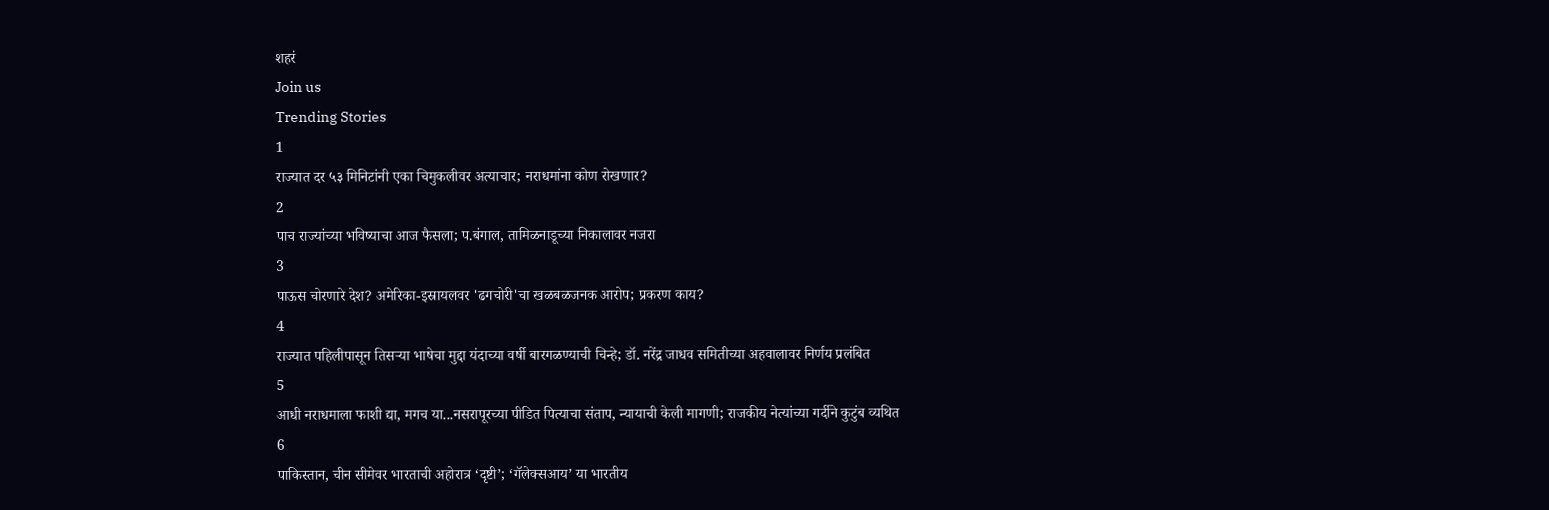शहरं
Join us
Trending Stories
1
राज्यात दर ५३ मिनिटांनी एका चिमुकलीवर अत्याचार; नराधमांना कोण रोखणार?
2
पाच राज्यांच्या भविष्याचा आज फैसला; प.बंगाल, तामिळनाडूच्या निकालावर नजरा
3
पाऊस चोरणारे देश? अमेरिका-इस्रायलवर 'ढगचोरी'चा खळबळजनक आरोप; प्रकरण काय?
4
राज्यात पहिलीपासून तिसऱ्या भाषेचा मुद्दा यंदाच्या वर्षी बारगळण्याची चिन्हे; डॉ. नरेंद्र जाधव समितीच्या अहवालावर निर्णय प्रलंबित
5
आधी नराधमाला फाशी द्या, मगच या...नसरापूरच्या पीडित पित्याचा संताप, न्यायाची केली मागणी; राजकीय नेत्यांच्या गर्दीने कुटुंब व्यथित
6
पाकिस्तान, चीन सीमेवर भारताची अहोरात्र ‘दृष्टी’; ‘गॅलेक्सआय’ या भारतीय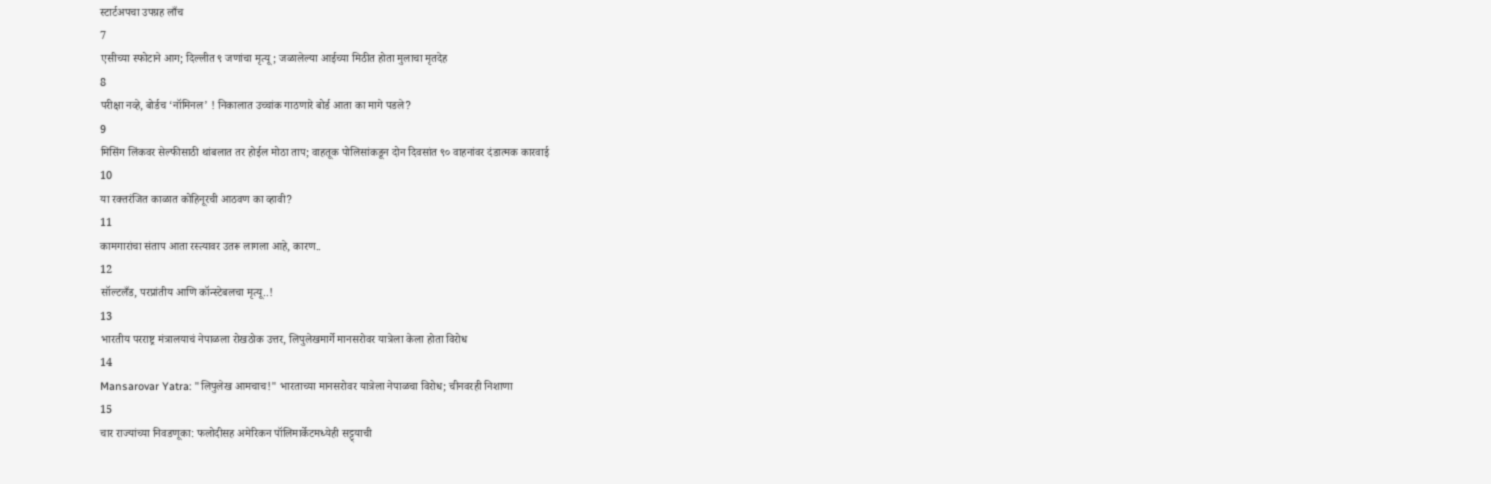स्टार्टअपचा उपग्रह लाँच
7
एसीच्या स्फोटाने आग; दिल्लीत ९ जणांचा मृत्यू; जळालेल्या आईच्या मिठीत होता मुलाचा मृतदेह
8
परीक्षा नव्हे, बोर्डच ‘नॉमिनल’ ! निकालात उच्चांक गाठणारे बोर्ड आता का मागे पडले?
9
मिसिंग लिंकवर सेल्फीसाठी थांबलात तर होईल मोठा ताप; वाहतूक पोलिसांकडून दोन दिवसांत ९० वाहनांवर दंडात्मक कारवाई
10
या रक्तरंजित काळात कोहिनूरची आठवण का व्हावी?
11
कामगारांचा संताप आता रस्त्यावर उतरू लागला आहे, कारण..
12
सॉल्टलँड, परप्रांतीय आणि कॉन्स्टेबलचा मृत्यू..!
13
भारतीय परराष्ट्र मंत्रालयाचं नेपाळला रोखठोक उत्तर, लिपुलेखमार्गे मानसरोवर यात्रेला केला होता विरोध
14
Mansarovar Yatra: "लिपुलेख आमचाच!" भारताच्या मानसरोवर यात्रेला नेपाळचा विरोध; चीनवरही निशाणा
15
चार राज्यांच्या निवडणूका: फलोदीसह अमेरिकन पॉलिमार्केटमध्येही सट्ट्याची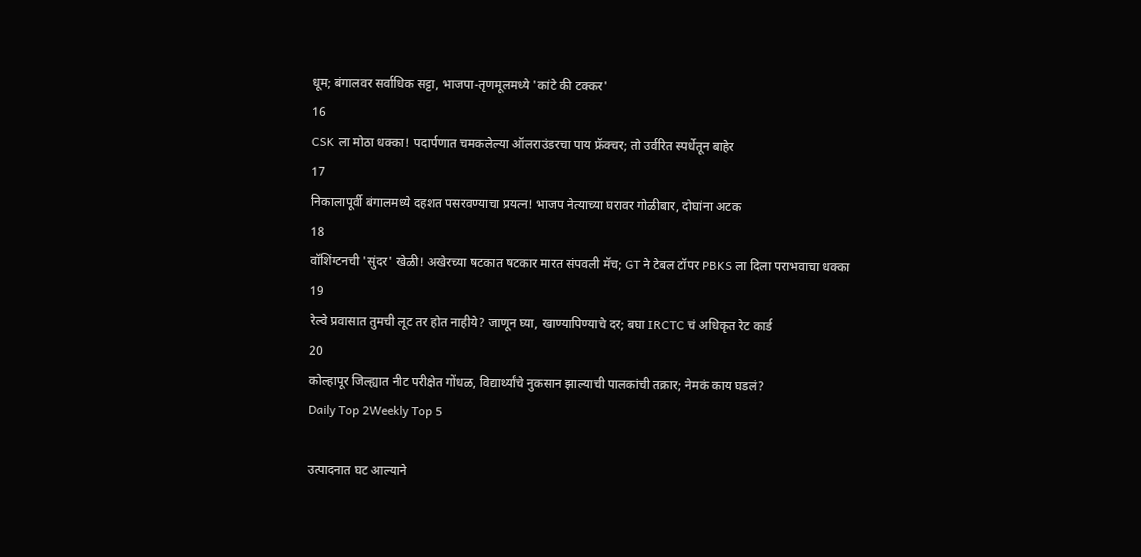धूम; बंगालवर सर्वाधिक सट्टा, भाजपा-तृणमूलमध्ये 'कांटे की टक्कर'
16
CSK ला मोठा धक्का! पदार्पणात चमकलेल्या ऑलराउंडरचा पाय फ्रॅक्चर; तो उर्वरित स्पर्धेतून बाहेर
17
निकालापूर्वी बंगालमध्ये दहशत पसरवण्याचा प्रयत्न! भाजप नेत्याच्या घरावर गोळीबार, दोघांना अटक
18
वॉशिंग्टनची 'सुंदर' खेळी! अखेरच्या षटकात षटकार मारत संपवली मॅच; GT ने टेबल टॉपर PBKS ला दिला पराभवाचा धक्का
19
रेल्वे प्रवासात तुमची लूट तर होत नाहीये? जाणून घ्या, खाण्यापिण्याचे दर; बघा IRCTC चं अधिकृत रेट कार्ड
20
कोल्हापूर जिल्ह्यात नीट परीक्षेत गोंधळ, विद्यार्थ्यांचे नुकसान झाल्याची पालकांची तक्रार; नेमकं काय घडलं?
Daily Top 2Weekly Top 5

उत्पादनात घट आल्याने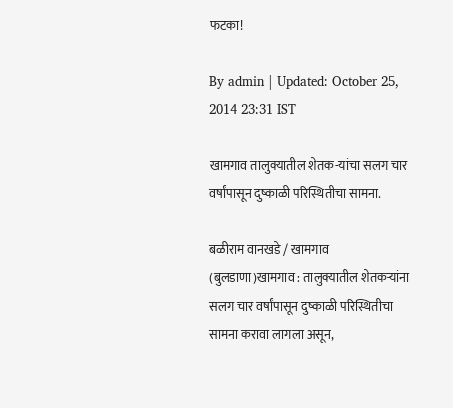फटका!

By admin | Updated: October 25, 2014 23:31 IST

खामगाव तालुक्यातील शेतक-यांचा सलग चार वर्षांपासून दुष्काळी परिस्थितीचा सामना.

बळीराम वानखडे / खामगाव (बुलडाणा)खामगाव : तालुक्यातील शेतकर्‍यांना सलग चार वर्षांपासून दुष्काळी परिस्थितीचा सामना करावा लागला असून,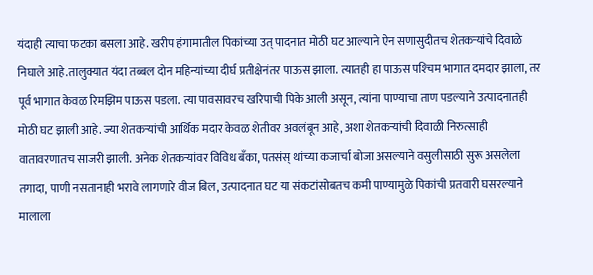यंदाही त्याचा फटका बसला आहे. खरीप हंगामातील पिकांच्या उत् पादनात मोठी घट आल्याने ऐन सणासुदीतच शेतकर्‍यांचे दिवाळे निघाले आहे.तालुक्यात यंदा तब्बल दोन महिन्यांच्या दीर्घ प्रतीक्षेनंतर पाऊस झाला. त्यातही हा पाऊस पश्‍चिम भागात दमदार झाला, तर पूर्व भागात केवळ रिमझिम पाऊस पडला. त्या पावसावरच खरिपाची पिके आली असून, त्यांना पाण्याचा ताण पडल्याने उत्पादनातही मोठी घट झाली आहे. ज्या शेतकर्‍यांची आर्थिक मदार केवळ शेतीवर अवलंबून आहे, अशा शेतकर्‍यांची दिवाळी निरुत्साही वातावरणातच साजरी झाली. अनेक शेतकर्‍यांवर विविध बँका, पतसंस् थांच्या कजार्चा बोजा असल्याने वसुलीसाठी सुरू असलेला तगादा, पाणी नसतानाही भरावे लागणारे वीज बिल, उत्पादनात घट या संकटांसोबतच कमी पाण्यामुळे पिकांची प्रतवारी घसरल्याने मालाला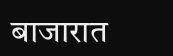बाजारात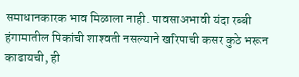समाधानकारक भाव मिळाला नाही. पावसाअभावी यंदा रब्बी हंगामातील पिकांची शाश्‍वती नसल्याने खरिपाची कसर कुठे भरून काढायची, ही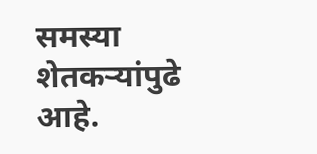समस्या शेतकर्‍यांपुढे आहे.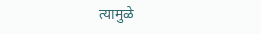त्यामुळे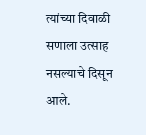त्यांच्या दिवाळी सणाला उत्साह नसल्याचे दिसून आले.